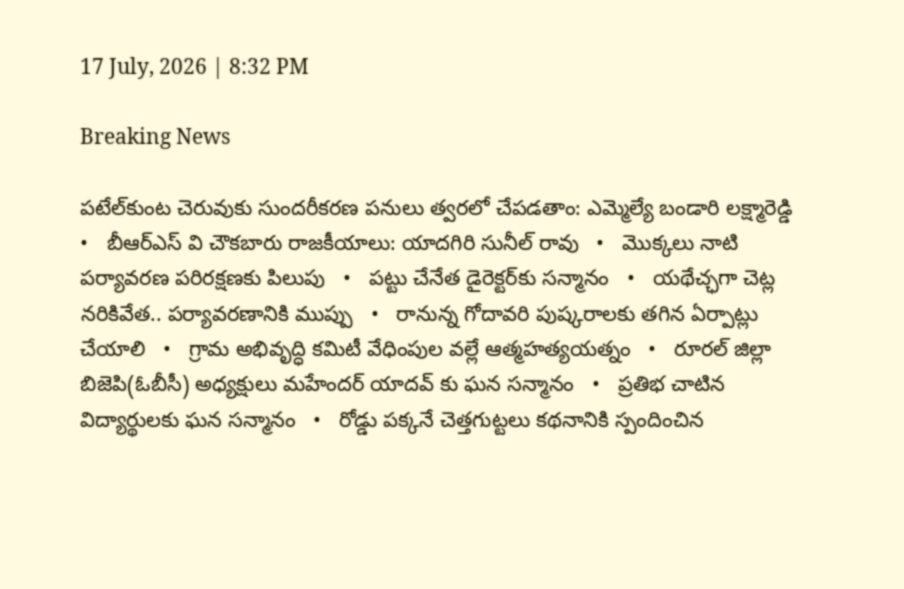17 July, 2026 | 8:32 PM

Breaking News

పటేల్‌కుంట చెరువుకు సుందరీకరణ పనులు త్వరలో చేపడతాం: ఎమ్మెల్యే బండారి లక్ష్మారెడ్డి   •   బీఆర్ఎస్ వి చౌకబారు రాజకీయాలు: యాదగిరి సునీల్ రావు   •   మొక్కలు నాటి పర్యావరణ పరిరక్షణకు పిలుపు   •   పట్టు చేనేత డైరెక్టర్‌కు సన్మానం   •   యథేచ్ఛగా చెట్ల నరికివేత.. పర్యావరణానికి ముప్పు   •   రానున్న గోదావరి పుష్కరాలకు తగిన ఏర్పాట్లు చేయాలి   •   గ్రామ అభివృద్ధి కమిటీ వేధింపుల వల్లే ఆత్మహత్యయత్నం   •   రూరల్ జిల్లా బిజెపి(ఓబీసీ) అధ్యక్షులు మహేందర్ యాదవ్ కు ఘన సన్మానం   •   ప్రతిభ చాటిన విద్యార్థులకు ఘన సన్మానం   •   రోడ్డు పక్కనే చెత్తగుట్టలు కథనానికి స్పందించిన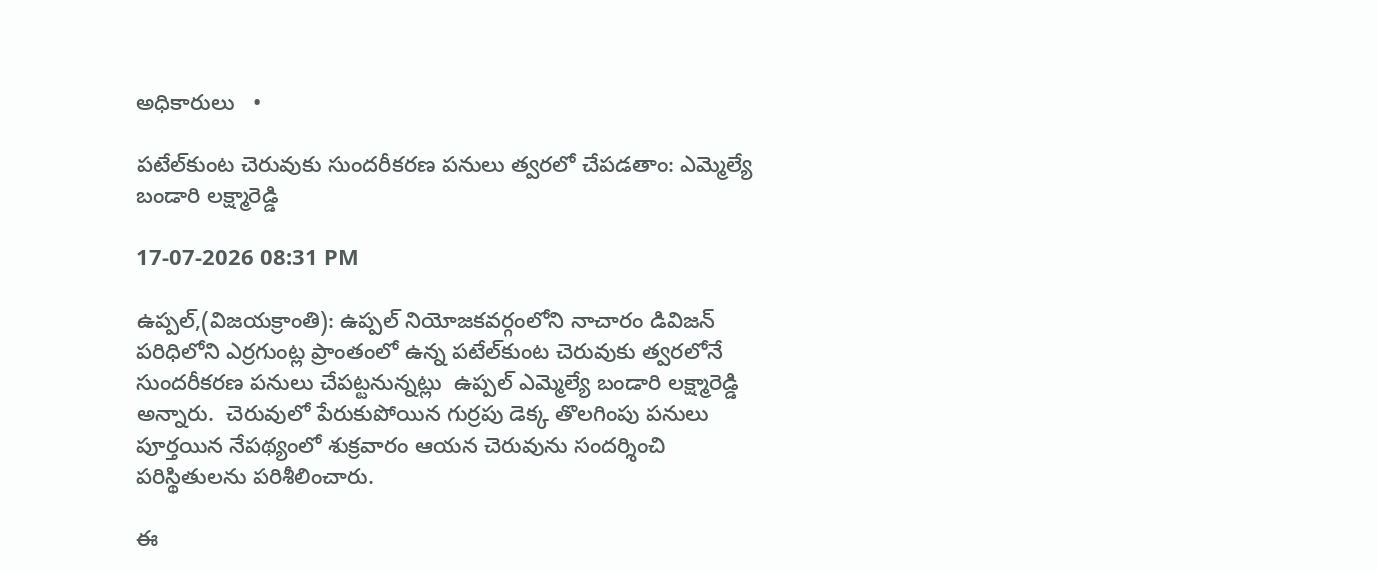అధికారులు   •

పటేల్‌కుంట చెరువుకు సుందరీకరణ పనులు త్వరలో చేపడతాం: ఎమ్మెల్యే బండారి లక్ష్మారెడ్డి

17-07-2026 08:31 PM

ఉప్పల్,(విజయక్రాంతి): ఉప్పల్ నియోజకవర్గంలోని నాచారం డివిజన్ పరిధిలోని ఎర్రగుంట్ల ప్రాంతంలో ఉన్న పటేల్‌కుంట చెరువుకు త్వరలోనే సుందరీకరణ పనులు చేపట్టనున్నట్లు  ఉప్పల్ ఎమ్మెల్యే బండారి లక్ష్మారెడ్డి అన్నారు.  చెరువులో పేరుకుపోయిన గుర్రపు డెక్క తొలగింపు పనులు పూర్తయిన నేపథ్యంలో శుక్రవారం ఆయన చెరువును సందర్శించి పరిస్థితులను పరిశీలించారు.

ఈ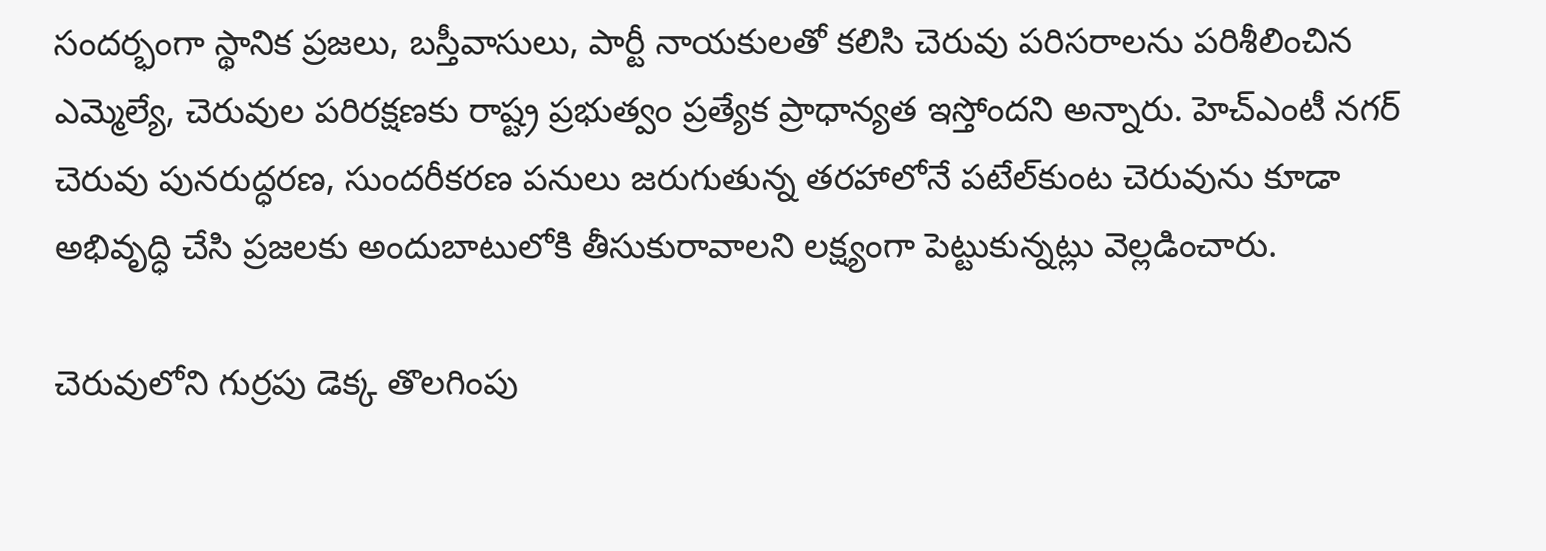సందర్భంగా స్థానిక ప్రజలు, బస్తీవాసులు, పార్టీ నాయకులతో కలిసి చెరువు పరిసరాలను పరిశీలించిన ఎమ్మెల్యే, చెరువుల పరిరక్షణకు రాష్ట్ర ప్రభుత్వం ప్రత్యేక ప్రాధాన్యత ఇస్తోందని అన్నారు. హెచ్‌ఎంటీ నగర్ చెరువు పునరుద్ధరణ, సుందరీకరణ పనులు జరుగుతున్న తరహాలోనే పటేల్‌కుంట చెరువును కూడా అభివృద్ధి చేసి ప్రజలకు అందుబాటులోకి తీసుకురావాలని లక్ష్యంగా పెట్టుకున్నట్లు వెల్లడించారు.

చెరువులోని గుర్రపు డెక్క తొలగింపు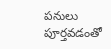పనులు పూర్తవడంతో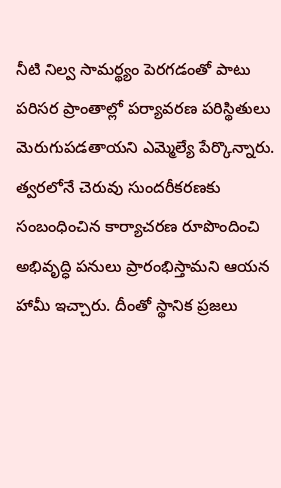నీటి నిల్వ సామర్థ్యం పెరగడంతో పాటు పరిసర ప్రాంతాల్లో పర్యావరణ పరిస్థితులు మెరుగుపడతాయని ఎమ్మెల్యే పేర్కొన్నారు. త్వరలోనే చెరువు సుందరీకరణకు సంబంధించిన కార్యాచరణ రూపొందించి అభివృద్ధి పనులు ప్రారంభిస్తామని ఆయన హామీ ఇచ్చారు. దీంతో స్థానిక ప్రజలు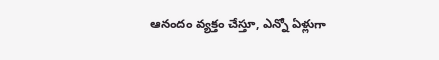ఆనందం వ్యక్తం చేస్తూ, ఎన్నో ఏళ్లుగా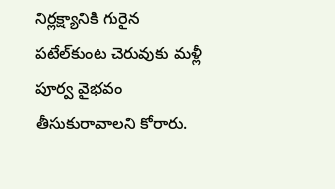నిర్లక్ష్యానికి గురైన పటేల్‌కుంట చెరువుకు మళ్లీ పూర్వ వైభవం తీసుకురావాలని కోరారు.